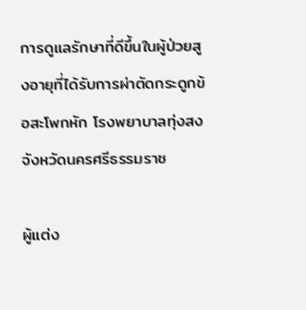การดูแลรักษาที่ดีขึ้นในผู้ป่วยสูงอายุที่ได้รับการผ่าตัดกระดูกข้อสะโพกหัก โรงพยาบาลทุ่งสงจังหวัดนครศรีธรรมราช

ผู้แต่ง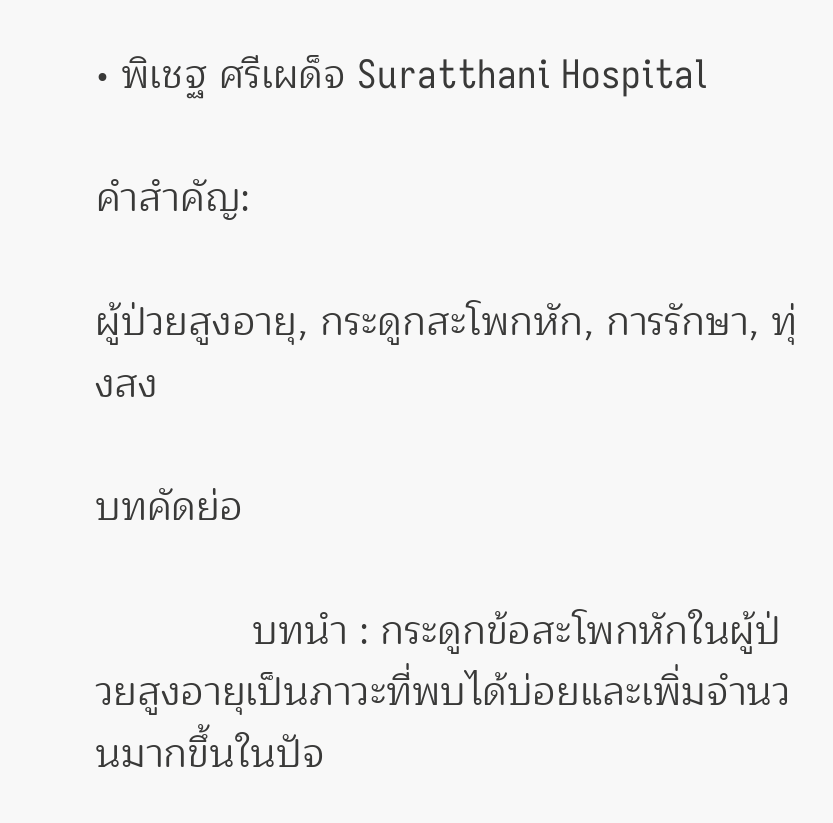• พิเชฐ ศรีเผด็จ Suratthani Hospital

คำสำคัญ:

ผู้ป่วยสูงอายุ, กระดูกสะโพกหัก, การรักษา, ทุ่งสง

บทคัดย่อ

              บทนำ : กระดูกข้อสะโพกหักในผู้ป่วยสูงอายุเป็นภาวะที่พบได้บ่อยและเพิ่มจำนวนมากขึ้นในปัจ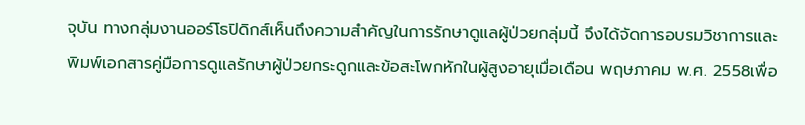จุบัน ทางกลุ่มงานออร์โธปิดิกส์เห็นถึงความสำคัญในการรักษาดูแลผู้ป่วยกลุ่มนี้ จึงได้จัดการอบรมวิชาการและพิมพ์เอกสารคู่มือการดูแลรักษาผู้ป่วยกระดูกและข้อสะโพกหักในผู้สูงอายุเมื่อเดือน พฤษภาคม พ.ศ. 2558เพื่อ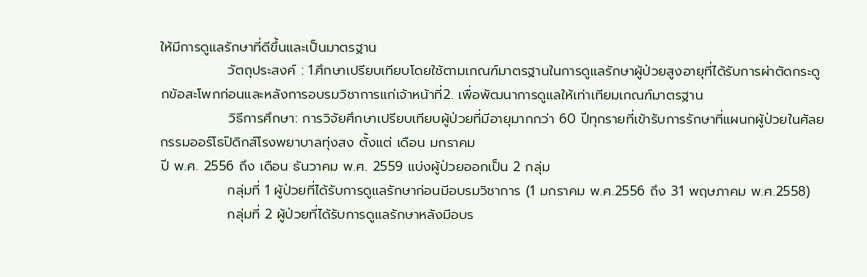ให้มีการดูแลรักษาที่ดีขึ้นและเป็นมาตรฐาน
              วัตถุประสงค์ : 1.ศึกษาเปรียบเทียบโดยใช้ตามเกณฑ์มาตรฐานในการดูแลรักษาผู้ป่วยสูงอายุที่ได้รับการผ่าตัดกระดูกข้อสะโพกก่อนและหลังการอบรมวิชาการแก่เจ้าหน้าที่2. เพื่อพัฒนาการดูแลให้เท่าเทียมเกณฑ์มาตรฐาน
              วิธีการศึกษา: การวิจัยศึกษาเปรียบเทียบผู้ป่วยที่มีอายุมากกว่า 60 ปีทุกรายที่เข้ารับการรักษาที่แผนกผู้ป่วยในศัลยกรรมออร์โธปิดิกส์โรงพยาบาลทุ่งสง ตั้งแต่ เดือน มกราคม
ปี พ.ศ. 2556 ถึง เดือน ธันวาคม พ.ศ. 2559 แบ่งผู้ป่วยออกเป็น 2 กลุ่ม
              กลุ่มที่ 1 ผู้ป่วยที่ได้รับการดูแลรักษาก่อนมีอบรมวิชาการ (1 มกราคม พ.ศ.2556 ถึง 31 พฤษภาคม พ.ศ.2558)
              กลุ่มที่ 2 ผู้ป่วยที่ได้รับการดูแลรักษาหลังมีอบร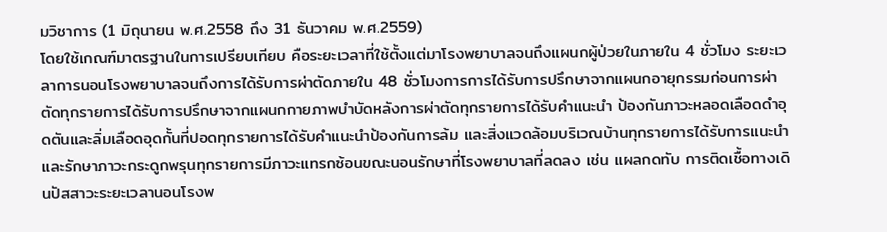มวิชาการ (1 มิถุนายน พ.ศ.2558 ถึง 31 ธันวาคม พ.ศ.2559)
โดยใช้เกณฑ์มาตรฐานในการเปรียบเทียบ คือระยะเวลาที่ใช้ตั้งแต่มาโรงพยาบาลจนถึงแผนกผู้ป่วยในภายใน 4 ชั่วโมง ระยะเวลาการนอนโรงพยาบาลจนถึงการได้รับการผ่าตัดภายใน 48 ชั่วโมงการการได้รับการปรึกษาจากแผนกอายุกรรมก่อนการผ่าตัดทุกรายการได้รับการปรึกษาจากแผนกกายภาพบำบัดหลังการผ่าตัดทุกรายการได้รับคำแนะนำ ป้องกันภาวะหลอดเลือดดำอุดตันและลิ่มเลือดอุดกั้นที่ปอดทุกรายการได้รับคำแนะนำป้องกันการล้ม และสิ่งแวดล้อมบริเวณบ้านทุกรายการได้รับการแนะนำและรักษาภาวะกระดูกพรุนทุกรายการมีภาวะแทรกซ้อนขณะนอนรักษาที่โรงพยาบาลที่ลดลง เช่น แผลกดทับ การติดเชื้อทางเดินปัสสาวะระยะเวลานอนโรงพ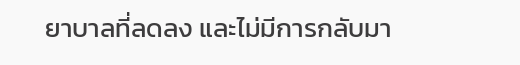ยาบาลที่ลดลง และไม่มีการกลับมา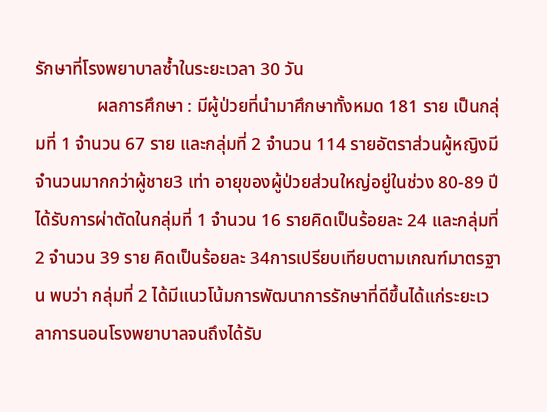รักษาที่โรงพยาบาลซ้ำในระยะเวลา 30 วัน
              ผลการศึกษา : มีผู้ป่วยที่นำมาศึกษาทั้งหมด 181 ราย เป็นกลุ่มที่ 1 จำนวน 67 ราย และกลุ่มที่ 2 จำนวน 114 รายอัตราส่วนผู้หญิงมีจำนวนมากกว่าผู้ชาย3 เท่า อายุของผู้ป่วยส่วนใหญ่อยู่ในช่วง 80-89 ปี ได้รับการผ่าตัดในกลุ่มที่ 1 จำนวน 16 รายคิดเป็นร้อยละ 24 และกลุ่มที่ 2 จำนวน 39 ราย คิดเป็นร้อยละ 34การเปรียบเทียบตามเกณฑ์มาตรฐาน พบว่า กลุ่มที่ 2 ได้มีแนวโน้มการพัฒนาการรักษาที่ดีขึ้นได้แก่ระยะเวลาการนอนโรงพยาบาลจนถึงได้รับ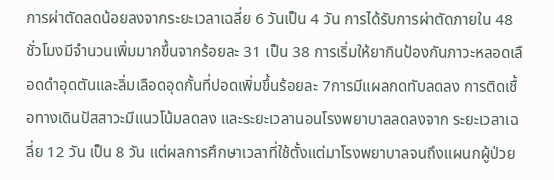การผ่าตัดลดน้อยลงจากระยะเวลาเฉลี่ย 6 วันเป็น 4 วัน การได้รับการผ่าตัดภายใน 48 ชั่วโมงมีจำนวนเพิ่มมากขึ้นจากร้อยละ 31 เป็น 38 การเริ่มให้ยากินป้องกันภาวะหลอดเลือดดำอุดตันและลิ่มเลือดอุดกั้นที่ปอดเพิ่มขึ้นร้อยละ 7การมีแผลกดทับลดลง การติดเชื้อทางเดินปัสสาวะมีแนวโน้มลดลง และระยะเวลานอนโรงพยาบาลลดลงจาก ระยะเวลาเฉลี่ย 12 วัน เป็น 8 วัน แต่ผลการศึกษาเวลาที่ใช้ตั้งแต่มาโรงพยาบาลจนถึงแผนกผู้ป่วย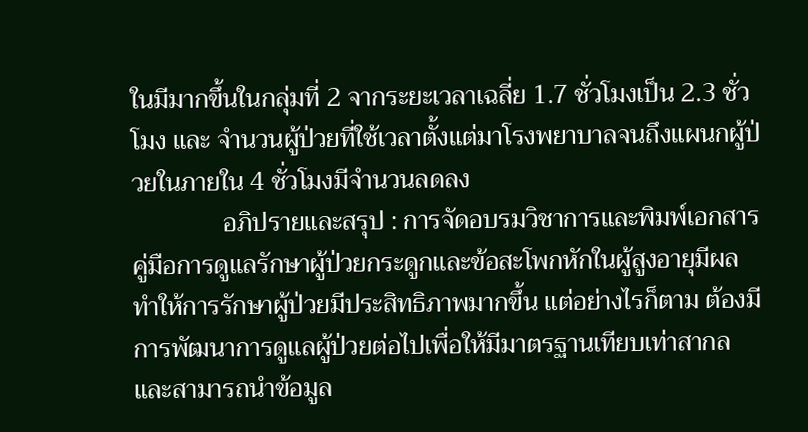ในมีมากขึ้นในกลุ่มที่ 2 จากระยะเวลาเฉลี่ย 1.7 ชั่วโมงเป็น 2.3 ชั่วโมง และ จำนวนผู้ป่วยที่ใช้เวลาตั้งแต่มาโรงพยาบาลจนถึงแผนกผู้ป่วยในภายใน 4 ชั่วโมงมีจำนวนลดลง
              อภิปรายและสรุป : การจัดอบรมวิชาการและพิมพ์เอกสารคู่มือการดูแลรักษาผู้ป่วยกระดูกและข้อสะโพกหักในผู้สูงอายุมีผลทำให้การรักษาผู้ป่วยมีประสิทธิภาพมากขึ้น แต่อย่างไรก็ตาม ต้องมีการพัฒนาการดูแลผู้ป่วยต่อไปเพื่อให้มีมาตรฐานเทียบเท่าสากล และสามารถนำข้อมูล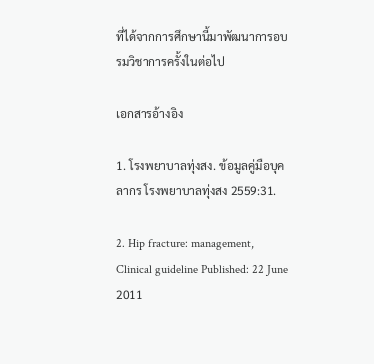ที่ได้จากการศึกษานี้มาพัฒนาการอบรมวิชาการครั้งในต่อไป

เอกสารอ้างอิง

1. โรงพยาบาลทุ่งสง. ข้อมูลคู่มือบุคลากร โรงพยาบาลทุ่งสง 2559:31.

2. Hip fracture: management, Clinical guideline Published: 22 June 2011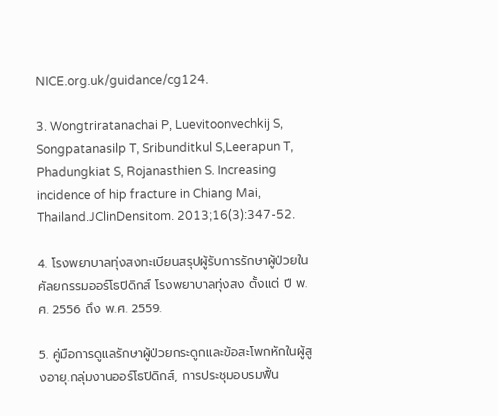NICE.org.uk/guidance/cg124.

3. Wongtriratanachai P, Luevitoonvechkij S, Songpatanasilp T, Sribunditkul S,Leerapun T, Phadungkiat S, Rojanasthien S. Increasing incidence of hip fracture in Chiang Mai, Thailand.JClinDensitom. 2013;16(3):347-52.

4. โรงพยาบาลทุ่งสงทะเบียนสรุปผู้รับการรักษาผู้ป่วยในศัลยกรรมออร์โธปิดิกส์ โรงพยาบาลทุ่งสง ตั้งแต่ ปี พ.ศ. 2556 ถึง พ.ศ. 2559.

5. คู่มือการดูแลรักษาผู้ป่วยกระดูกและข้อสะโพกหักในผู้สูงอายุ.กลุ่มงานออร์โธปิดิกส์, การประชุมอบรมฟื้น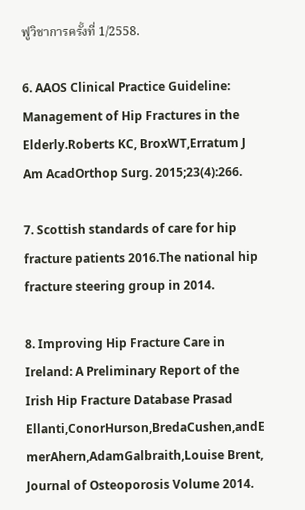ฟูวิชาการครั้งที่ 1/2558.

6. AAOS Clinical Practice Guideline: Management of Hip Fractures in the Elderly.Roberts KC, BroxWT,Erratum J Am AcadOrthop Surg. 2015;23(4):266.

7. Scottish standards of care for hip fracture patients 2016.The national hip fracture steering group in 2014.

8. Improving Hip Fracture Care in Ireland: A Preliminary Report of the Irish Hip Fracture Database Prasad Ellanti,ConorHurson,BredaCushen,andE merAhern,AdamGalbraith,Louise Brent, Journal of Osteoporosis Volume 2014.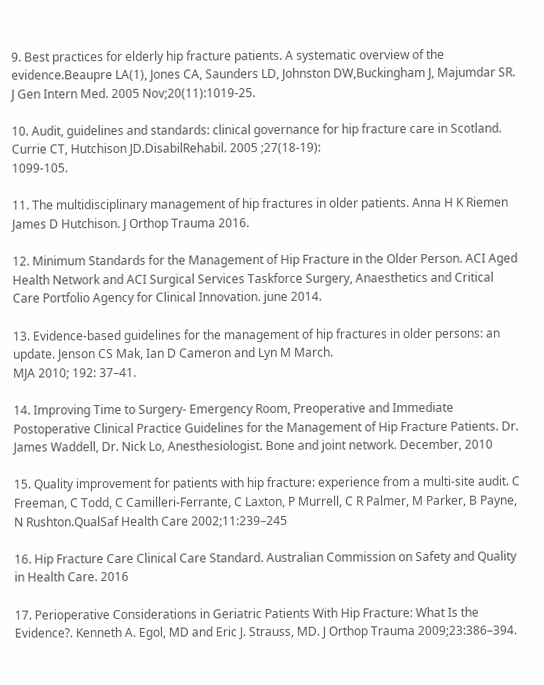9. Best practices for elderly hip fracture patients. A systematic overview of the evidence.Beaupre LA(1), Jones CA, Saunders LD, Johnston DW,Buckingham J, Majumdar SR. J Gen Intern Med. 2005 Nov;20(11):1019-25.

10. Audit, guidelines and standards: clinical governance for hip fracture care in Scotland. Currie CT, Hutchison JD.DisabilRehabil. 2005 ;27(18-19):
1099-105.

11. The multidisciplinary management of hip fractures in older patients. Anna H K Riemen James D Hutchison. J Orthop Trauma 2016.

12. Minimum Standards for the Management of Hip Fracture in the Older Person. ACI Aged Health Network and ACI Surgical Services Taskforce Surgery, Anaesthetics and Critical Care Portfolio Agency for Clinical Innovation. june 2014.

13. Evidence-based guidelines for the management of hip fractures in older persons: an update. Jenson CS Mak, Ian D Cameron and Lyn M March.
MJA 2010; 192: 37–41.

14. Improving Time to Surgery- Emergency Room, Preoperative and Immediate Postoperative Clinical Practice Guidelines for the Management of Hip Fracture Patients. Dr. James Waddell, Dr. Nick Lo, Anesthesiologist. Bone and joint network. December, 2010

15. Quality improvement for patients with hip fracture: experience from a multi-site audit. C Freeman, C Todd, C Camilleri-Ferrante, C Laxton, P Murrell, C R Palmer, M Parker, B Payne, N Rushton.QualSaf Health Care 2002;11:239–245

16. Hip Fracture Care Clinical Care Standard. Australian Commission on Safety and Quality in Health Care. 2016

17. Perioperative Considerations in Geriatric Patients With Hip Fracture: What Is the Evidence?. Kenneth A. Egol, MD and Eric J. Strauss, MD. J Orthop Trauma 2009;23:386–394.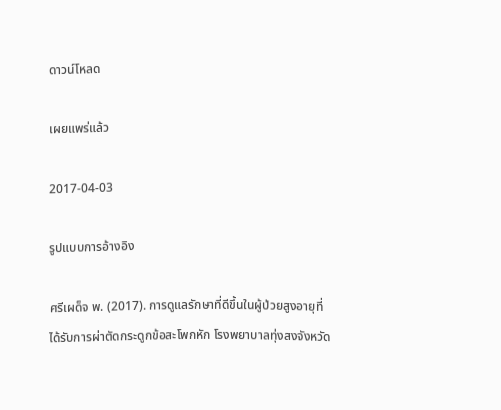ดาวน์โหลด

เผยแพร่แล้ว

2017-04-03

รูปแบบการอ้างอิง

ศรีเผด็จ พ. (2017). การดูแลรักษาที่ดีขึ้นในผู้ป่วยสูงอายุที่ได้รับการผ่าตัดกระดูกข้อสะโพกหัก โรงพยาบาลทุ่งสงจังหวัด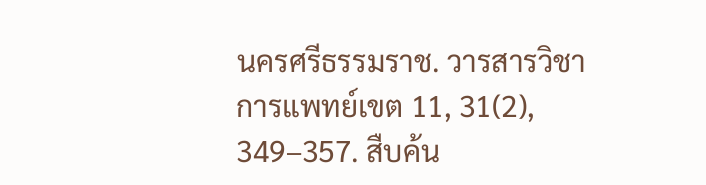นครศรีธรรมราช. วารสารวิชาการแพทย์เขต 11, 31(2), 349–357. สืบค้น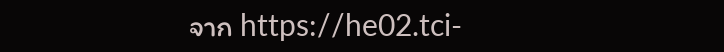จาก https://he02.tci-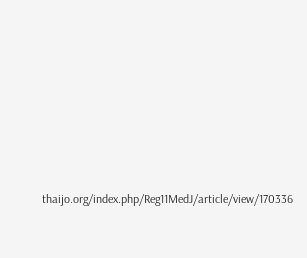thaijo.org/index.php/Reg11MedJ/article/view/170336